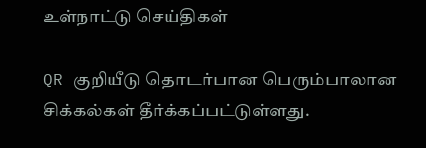உள்நாட்டு செய்திகள்

QR குறியீடு தொடர்பான பெரும்பாலான சிக்கல்கள் தீர்க்கப்பட்டுள்ளது.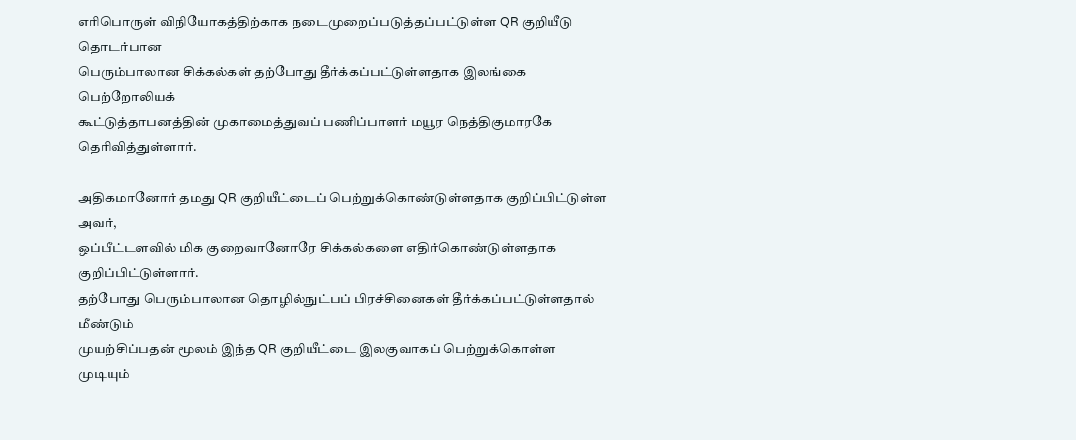எரிபொருள் விநியோகத்திற்காக நடைமுறைப்படுத்தப்பட்டுள்ள QR குறியீடு தொடர்பான
பெரும்பாலான சிக்கல்கள் தற்போது தீர்க்கப்பட்டுள்ளதாக இலங்கை பெற்றோலியக்
கூட்டுத்தாபனத்தின் முகாமைத்துவப் பணிப்பாளர் மயூர நெத்திகுமாரகே தெரிவித்துள்ளார்.

அதிகமானோர் தமது QR குறியீட்டைப் பெற்றுக்கொண்டுள்ளதாக குறிப்பிட்டுள்ள அவர்,
ஒப்பீட்டளவில் மிக குறைவானோரே சிக்கல்களை எதிர்கொண்டுள்ளதாக குறிப்பிட்டுள்ளார்.
தற்போது பெரும்பாலான தொழில்நுட்பப் பிரச்சினைகள் தீர்க்கப்பட்டுள்ளதால் மீண்டும்
முயற்சிப்பதன் மூலம் இந்த QR குறியீட்டை இலகுவாகப் பெற்றுக்கொள்ள முடியும்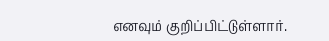எனவும் குறிப்பிட்டுள்ளார்.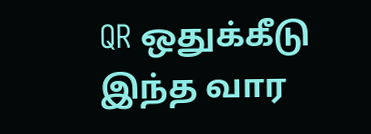QR ஒதுக்கீடு இந்த வார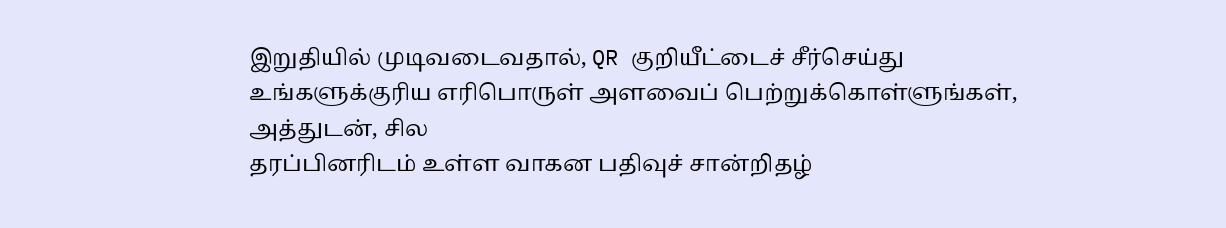இறுதியில் முடிவடைவதால், QR குறியீட்டைச் சீர்செய்து
உங்களுக்குரிய எரிபொருள் அளவைப் பெற்றுக்கொள்ளுங்கள், அத்துடன், சில
தரப்பினரிடம் உள்ள வாகன பதிவுச் சான்றிதழ்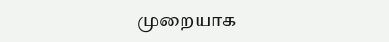முறையாக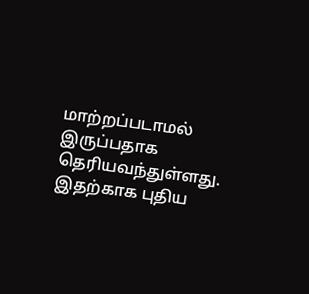மாற்றப்படாமல்
இருப்பதாக தெரியவந்துள்ளது. இதற்காக புதிய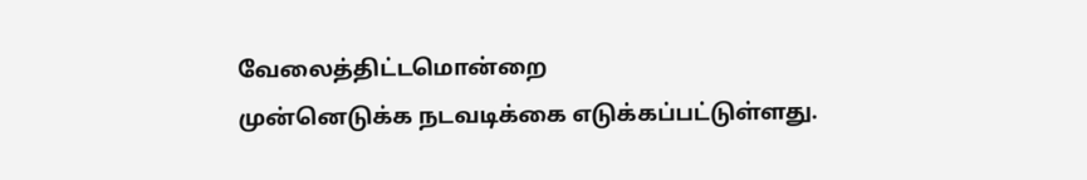வேலைத்திட்டமொன்றை
முன்னெடுக்க நடவடிக்கை எடுக்கப்பட்டுள்ளது.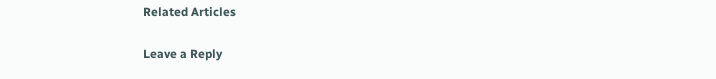Related Articles

Leave a Reply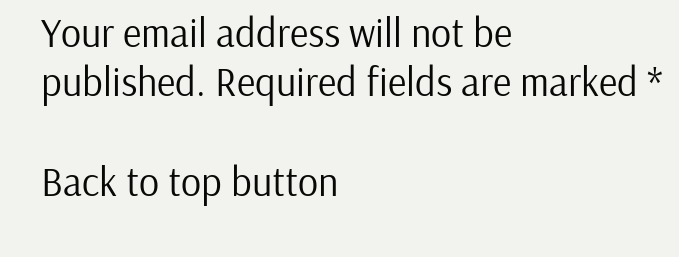Your email address will not be published. Required fields are marked *

Back to top button